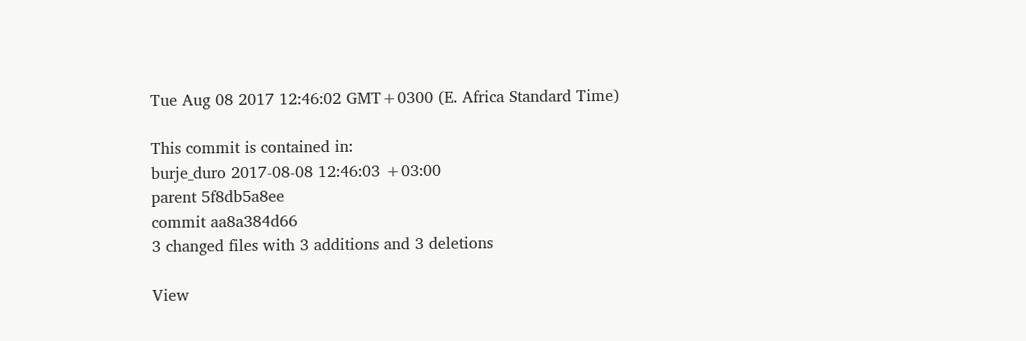Tue Aug 08 2017 12:46:02 GMT+0300 (E. Africa Standard Time)

This commit is contained in:
burje_duro 2017-08-08 12:46:03 +03:00
parent 5f8db5a8ee
commit aa8a384d66
3 changed files with 3 additions and 3 deletions

View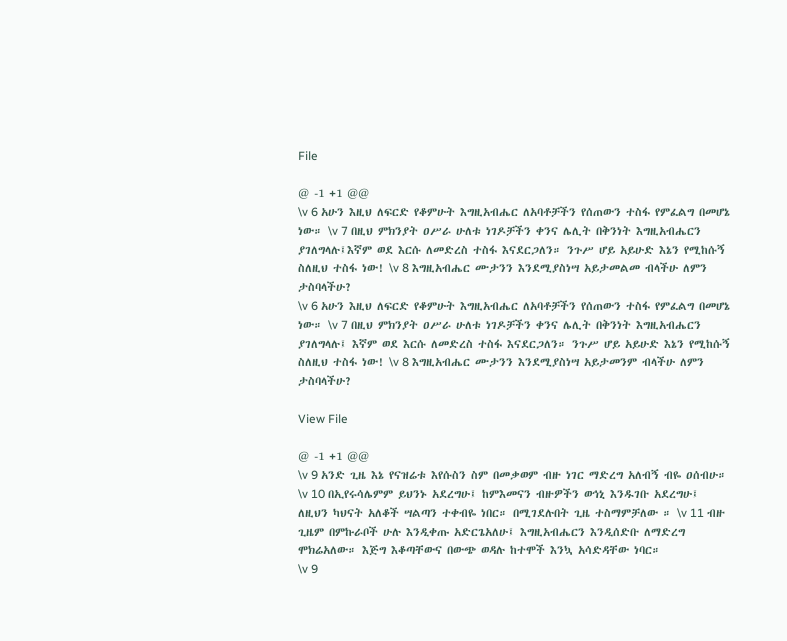File

@ -1 +1 @@
\v 6 አሁን እዚህ ለፍርድ የቆምሁት እግዚአብሔር ለአባቶቻችን የሰጠውን ተስፋ የምፈልግ በመሆኔ ነው። \v 7 በዚህ ምክንያት ዐሥራ ሁለቱ ነገዶቻችን ቀንና ሌሊት በቅንነት እግዚአብሔርን ያገለግላሉ፤እኛም ወደ እርሱ ለመድረስ ተስፋ እናደርጋለን። ንጉሥ ሆይ አይሁድ እኔን የሚከሱኝ ስለዚህ ተስፋ ነው! \v 8 እግዚአብሔር ሙታንን እንደሚያስነሣ አይታመልመ ብላችሁ ለምን ታስባላችሁ?
\v 6 አሁን እዚህ ለፍርድ የቆምሁት እግዚአብሔር ለአባቶቻችን የሰጠውን ተስፋ የምፈልግ በመሆኔ ነው። \v 7 በዚህ ምክንያት ዐሥራ ሁለቱ ነገዶቻችን ቀንና ሌሊት በቅንነት እግዚአብሔርን ያገለግላሉ፤ እኛም ወደ እርሱ ለመድረስ ተስፋ እናደርጋለን። ንጉሥ ሆይ አይሁድ እኔን የሚከሱኝ ስለዚህ ተስፋ ነው! \v 8 እግዚአብሔር ሙታንን እንደሚያስነሣ አይታመንም ብላችሁ ለምን ታስባላችሁ?

View File

@ -1 +1 @@
\v 9 አንድ ጊዜ እኔ የናዝሬቱ እየሱስን ስም በመቃወም ብዙ ነገር ማድረግ አለብኝ ብዬ ዐሰብሁ። \v 10 በኢየሩሳሌምም ይህንኑ አደረግሁ፤ ከምእመናን ብዙዎችን ወኅኒ እንዱገቡ አደረግሁ፤ ለዚህን ካህናት አለቆች ሣልጣን ተቀብዬ ነበር። በሚገደሉበት ጊዜ ተስማምቻለው ። \v 11 ብዙ ጊዜም በምኩራቦች ሁሉ እንዲቀጡ አድርጌአለሁ፤ እግዚአብሔርን እንዲሰድቡ ለማድረግ ሞክሬአለው። እጅግ እቆጣቸውና በውጭ ወዳሉ ከተሞች እንኳ አሳድዳቸው ነባር።
\v 9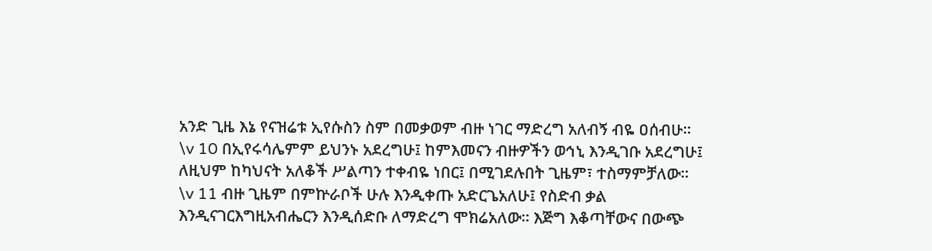አንድ ጊዜ እኔ የናዝሬቱ ኢየሱስን ስም በመቃወም ብዙ ነገር ማድረግ አለብኝ ብዬ ዐሰብሁ። \v 10 በኢየሩሳሌምም ይህንኑ አደረግሁ፤ ከምእመናን ብዙዎችን ወኅኒ እንዲገቡ አደረግሁ፤ ለዚህም ከካህናት አለቆች ሥልጣን ተቀብዬ ነበር፤ በሚገደሉበት ጊዜም፣ ተስማምቻለው። \v 11 ብዙ ጊዜም በምኵራቦች ሁሉ እንዲቀጡ አድርጌአለሁ፤ የስድብ ቃል እንዲናገርእግዚአብሔርን እንዲሰድቡ ለማድረግ ሞክሬአለው። እጅግ እቆጣቸውና በውጭ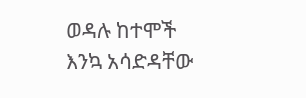ወዳሉ ከተሞች እንኳ አሳድዳቸው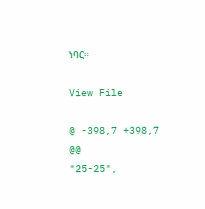ነባር።

View File

@ -398,7 +398,7 @@
"25-25",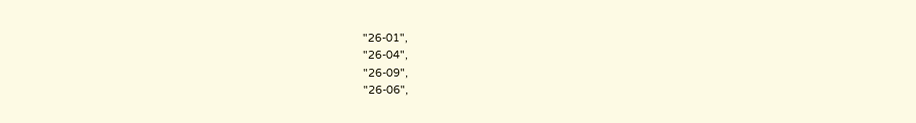"26-01",
"26-04",
"26-09",
"26-06",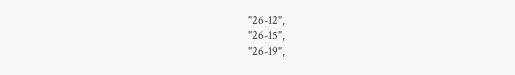"26-12",
"26-15",
"26-19",